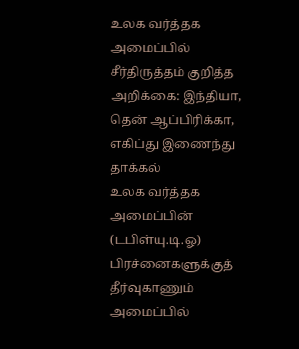உலக வர்த்தக அமைப்பில் சீர்திருத்தம் குறித்த அறிக்கை: இந்தியா, தென் ஆப்பிரிக்கா, எகிப்து இணைந்து தாக்கல்
உலக வர்த்தக அமைப்பின் (டபிள்யு.டி.ஓ) பிரச்னைகளுக்குத் தீர்வுகாணும் அமைப்பில்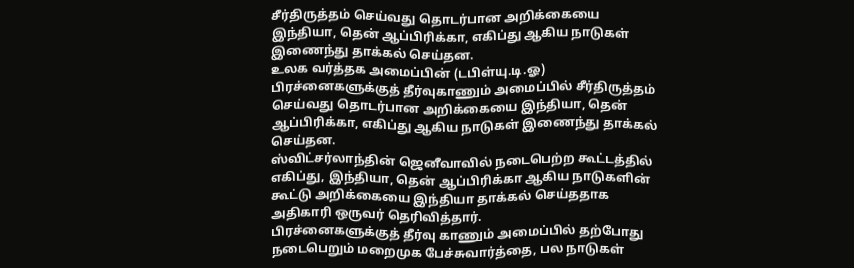சீர்திருத்தம் செய்வது தொடர்பான அறிக்கையை இந்தியா, தென் ஆப்பிரிக்கா, எகிப்து ஆகிய நாடுகள் இணைந்து தாக்கல் செய்தன.
உலக வர்த்தக அமைப்பின் (டபிள்யு.டி.ஓ) பிரச்னைகளுக்குத் தீர்வுகாணும் அமைப்பில் சீர்திருத்தம் செய்வது தொடர்பான அறிக்கையை இந்தியா, தென் ஆப்பிரிக்கா, எகிப்து ஆகிய நாடுகள் இணைந்து தாக்கல் செய்தன.
ஸ்விட்சர்லாந்தின் ஜெனீவாவில் நடைபெற்ற கூட்டத்தில் எகிப்து, இந்தியா, தென் ஆப்பிரிக்கா ஆகிய நாடுகளின் கூட்டு அறிக்கையை இந்தியா தாக்கல் செய்ததாக அதிகாரி ஒருவர் தெரிவித்தார்.
பிரச்னைகளுக்குத் தீர்வு காணும் அமைப்பில் தற்போது நடைபெறும் மறைமுக பேச்சுவார்த்தை, பல நாடுகள்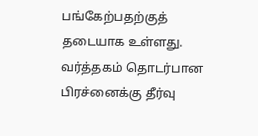பங்கேற்பதற்குத் தடையாக உள்ளது. வர்த்தகம் தொடர்பான பிரச்னைக்கு தீர்வு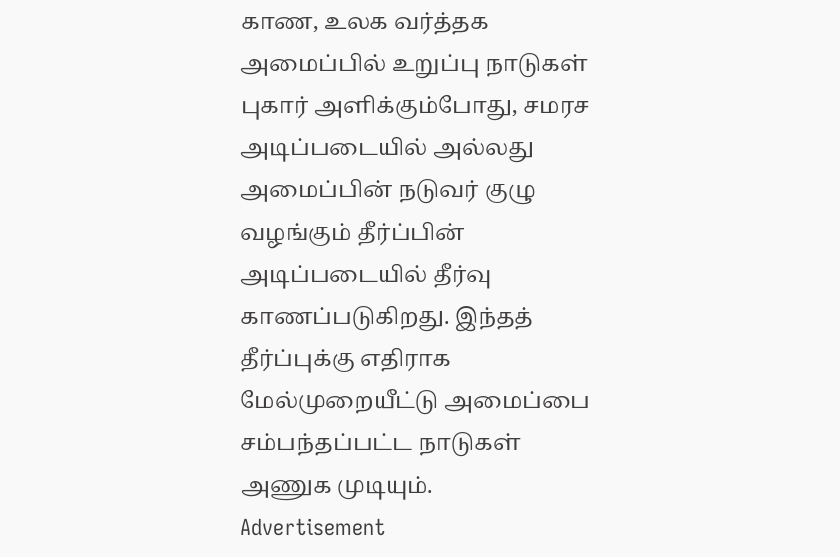காண, உலக வர்த்தக அமைப்பில் உறுப்பு நாடுகள் புகார் அளிக்கும்போது, சமரச அடிப்படையில் அல்லது அமைப்பின் நடுவர் குழு வழங்கும் தீர்ப்பின் அடிப்படையில் தீர்வு காணப்படுகிறது. இந்தத் தீர்ப்புக்கு எதிராக மேல்முறையீட்டு அமைப்பை சம்பந்தப்பட்ட நாடுகள் அணுக முடியும்.
Advertisement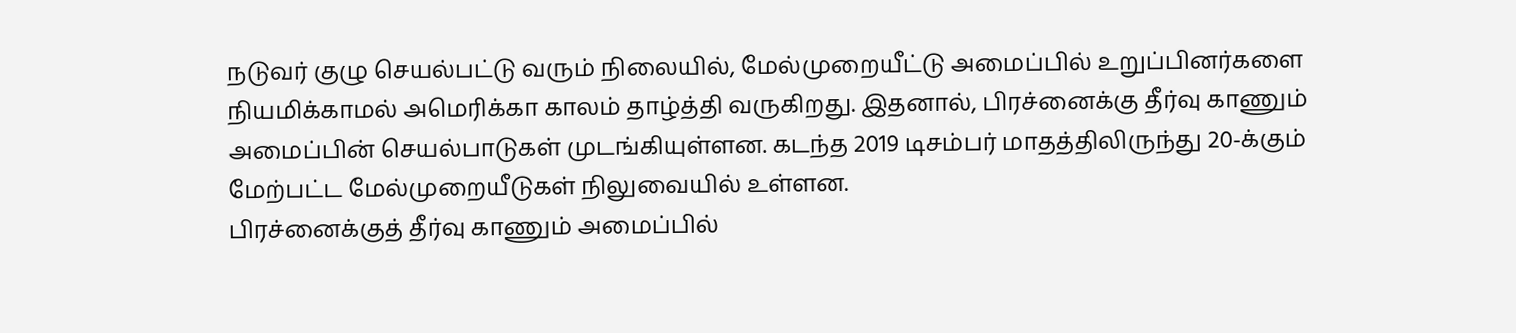நடுவர் குழு செயல்பட்டு வரும் நிலையில், மேல்முறையீட்டு அமைப்பில் உறுப்பினர்களை நியமிக்காமல் அமெரிக்கா காலம் தாழ்த்தி வருகிறது. இதனால், பிரச்னைக்கு தீர்வு காணும் அமைப்பின் செயல்பாடுகள் முடங்கியுள்ளன. கடந்த 2019 டிசம்பர் மாதத்திலிருந்து 20-க்கும் மேற்பட்ட மேல்முறையீடுகள் நிலுவையில் உள்ளன.
பிரச்னைக்குத் தீர்வு காணும் அமைப்பில்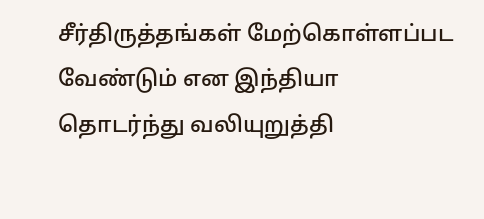சீர்திருத்தங்கள் மேற்கொள்ளப்பட வேண்டும் என இந்தியா தொடர்ந்து வலியுறுத்தி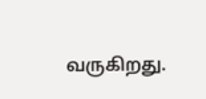வருகிறது.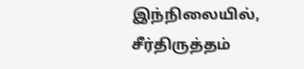இந்நிலையில், சீர்திருத்தம்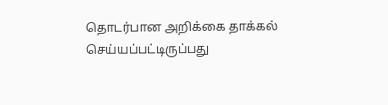தொடர்பான அறிக்கை தாக்கல் செய்யப்பட்டிருப்பது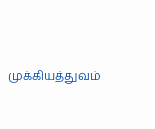முக்கியத்துவம்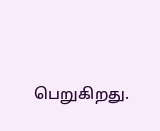பெறுகிறது.